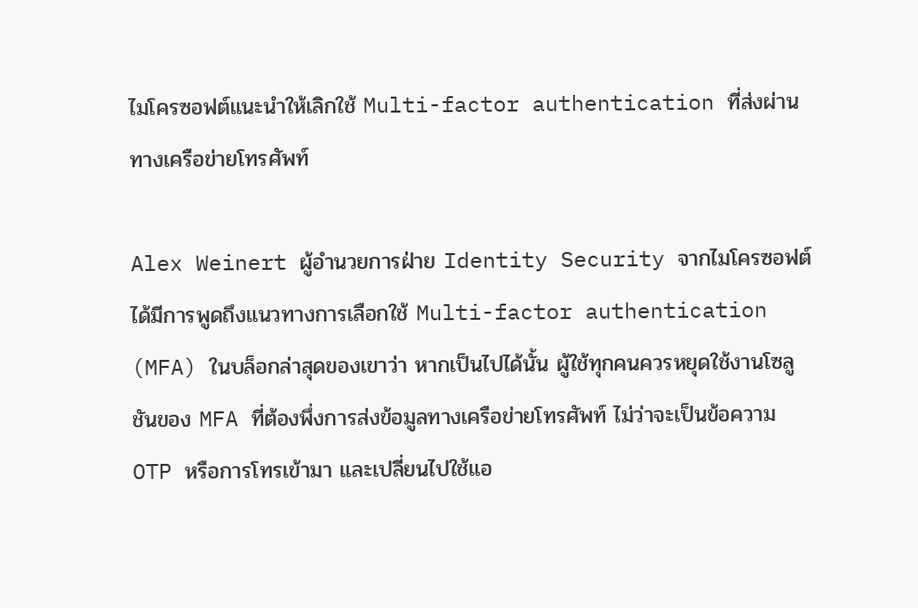ไมโครซอฟต์แนะนำให้เลิกใช้ Multi-factor authentication ที่ส่งผ่านทางเครือข่ายโทรศัพท์

Alex Weinert ผู้อำนวยการฝ่าย Identity Security จากไมโครซอฟต์ ได้มีการพูดถึงแนวทางการเลือกใช้ Multi-factor authentication (MFA) ในบล็อกล่าสุดของเขาว่า หากเป็นไปได้นั้น ผู้ใช้ทุกคนควรหยุดใช้งานโซลูชันของ MFA ที่ต้องพึ่งการส่งข้อมูลทางเครือข่ายโทรศัพท์ ไม่ว่าจะเป็นข้อความ OTP หรือการโทรเข้ามา และเปลี่ยนไปใช้แอ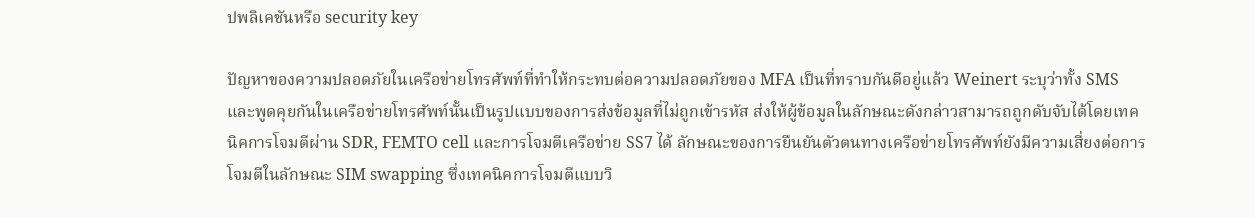ปพลิเคชันหรือ security key

ปัญหาของความปลอดภัยในเครือข่ายโทรศัพท์ที่ทำให้กระทบต่อความปลอดภัยของ MFA เป็นที่ทราบกันดีอยู่แล้ว Weinert ระบุว่าทั้ง SMS และพูดคุยกันในเครือข่ายโทรศัพท์นั้นเป็นรูปแบบของการส่งข้อมูลที่ไม่ถูกเข้ารหัส ส่งให้ผู้ข้อมูลในลักษณะดังกล่าวสามารถถูกดับจับได้โดยเทคนิคการโจมตีผ่าน SDR, FEMTO cell และการโจมตีเครือข่าย SS7 ได้ ลักษณะของการยืนยันตัวตนทางเครือข่ายโทรศัพท์ยังมีความเสี่ยงต่อการโจมตีในลักษณะ SIM swapping ซึ่งเทคนิคการโจมตีแบบวิ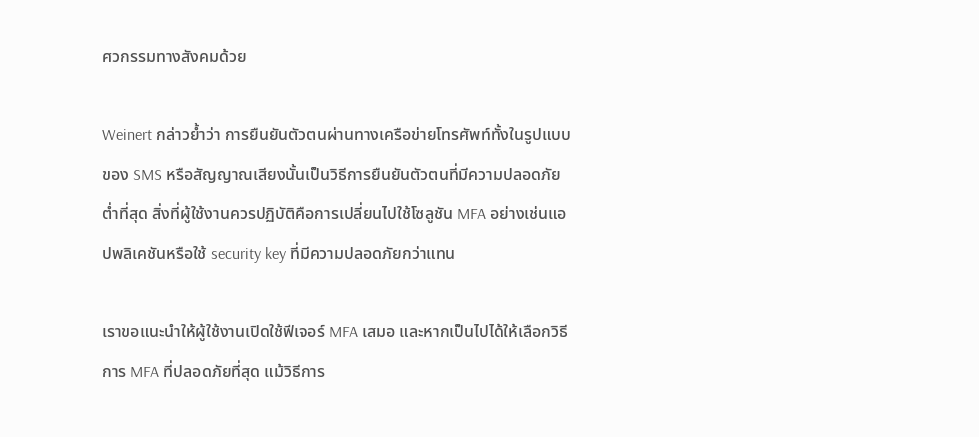ศวกรรมทางสังคมด้วย

Weinert กล่าวย้ำว่า การยืนยันตัวตนผ่านทางเครือข่ายโทรศัพท์ทั้งในรูปแบบของ SMS หรือสัญญาณเสียงนั้นเป็นวิธีการยืนยันตัวตนที่มีความปลอดภัยต่ำที่สุด สิ่งที่ผู้ใช้งานควรปฏิบัติคือการเปลี่ยนไปใช้โซลูชัน MFA อย่างเช่นแอปพลิเคชันหรือใช้ security key ที่มีความปลอดภัยกว่าแทน

เราขอแนะนำให้ผู้ใช้งานเปิดใช้ฟีเจอร์ MFA เสมอ และหากเป็นไปได้ให้เลือกวิธีการ MFA ที่ปลอดภัยที่สุด แม้วิธีการ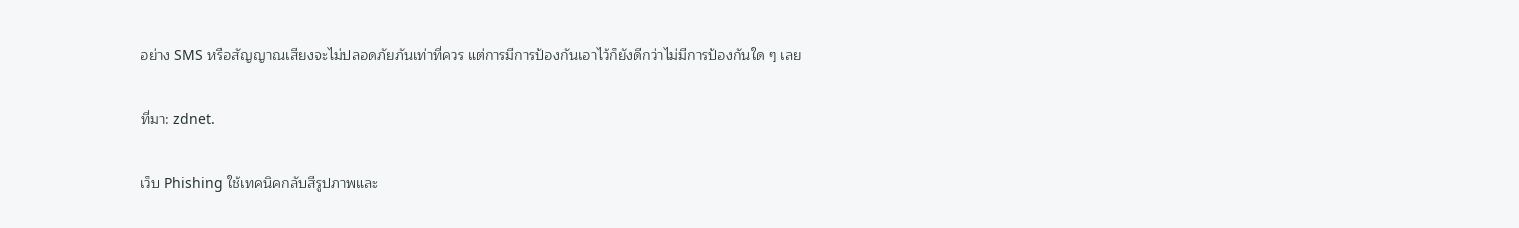อย่าง SMS หรือสัญญาณเสียงจะไม่ปลอดภัยภันเท่าที่ควร แต่การมีการป้องกันเอาไว้ก็ยังดีกว่าไม่มีการป้องกันใด ๆ เลย

ที่มา: zdnet.

เว็บ Phishing ใช้เทคนิคกลับสีรูปภาพและ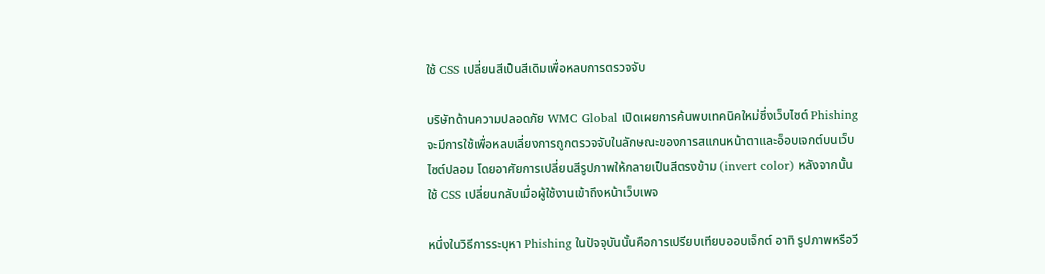ใช้ CSS เปลี่ยนสีเป็นสีเดิมเพื่อหลบการตรวจจับ

บริษัทด้านความปลอดภัย WMC Global เปิดเผยการค้นพบเทคนิคใหม่ซึ่งเว็บไซต์ Phishing จะมีการใช้เพื่อหลบเลี่ยงการถูกตรวจจับในลักษณะของการสแกนหน้าตาและอ็อบเจกต์บนเว็บไซต์ปลอม โดยอาศัยการเปลี่ยนสีรูปภาพให้กลายเป็นสีตรงข้าม (invert color) หลังจากนั้นใช้ CSS เปลี่ยนกลับเมื่อผู้ใช้งานเข้าถึงหน้าเว็บเพจ

หนึ่งในวิธีการระบุหา Phishing ในปัจจุบันนั้นคือการเปรียบเทียบออบเจ็กต์ อาทิ รูปภาพหรือวี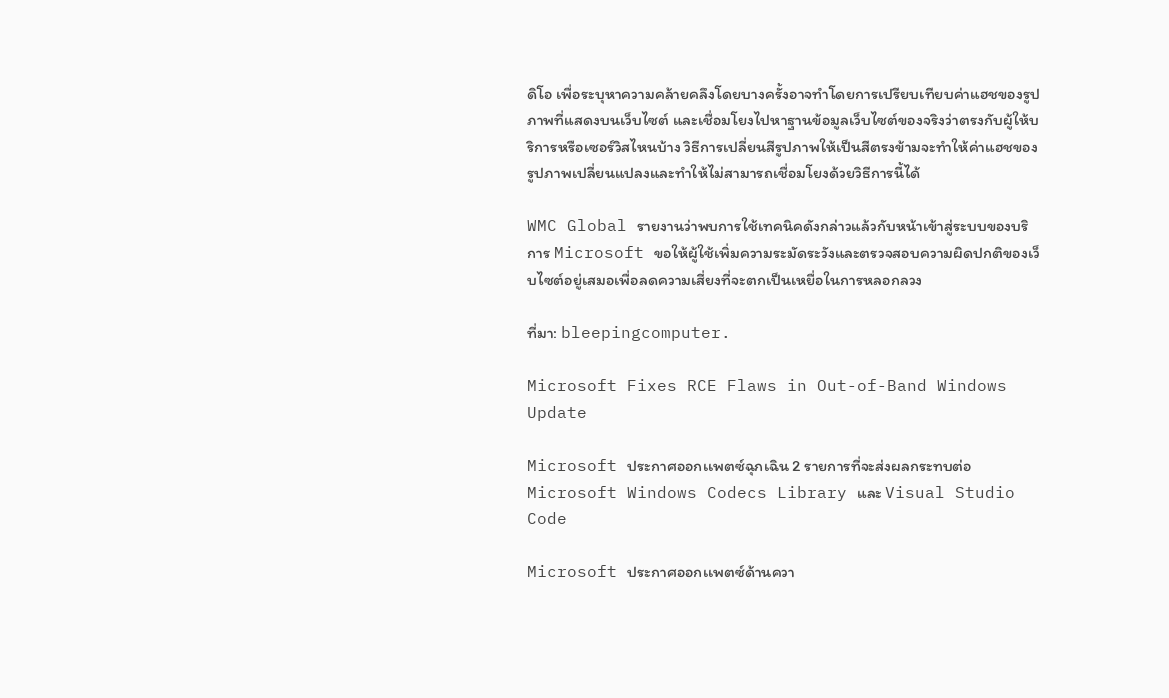ดิโอ เพื่อระบุหาความคล้ายคลึงโดยบางครั้งอาจทำโดยการเปรียบเทียบค่าแฮชของรูปภาพที่แสดงบนเว็บไซต์ และเชื่อมโยงไปหาฐานข้อมูลเว็บไซต์ของจริงว่าตรงกับผู้ให้บริการหรือเซอร์วิสไหนบ้าง วิธีการเปลี่ยนสีรูปภาพให้เป็นสีตรงข้ามจะทำให้ค่าแฮชของรูปภาพเปลี่ยนแปลงและทำให้ไม่สามารถเชื่อมโยงด้วยวิธีการนี้ได้

WMC Global รายงานว่าพบการใช้เทคนิคดังกล่าวแล้วกับหน้าเข้าสู่ระบบของบริการ Microsoft ขอให้ผู้ใช้เพิ่มความระมัดระวังและตรวจสอบความผิดปกติของเว็บไซต์อยู่เสมอเพื่อลดความเสี่ยงที่จะตกเป็นเหยื่อในการหลอกลวง

ที่มา: bleepingcomputer.

Microsoft Fixes RCE Flaws in Out-of-Band Windows Update

Microsoft ประกาศออกเเพตซ์ฉุกเฉิน 2 รายการที่จะส่งผลกระทบต่อ Microsoft Windows Codecs Library และ Visual Studio Code

Microsoft ประกาศออกเเพตซ์ด้านควา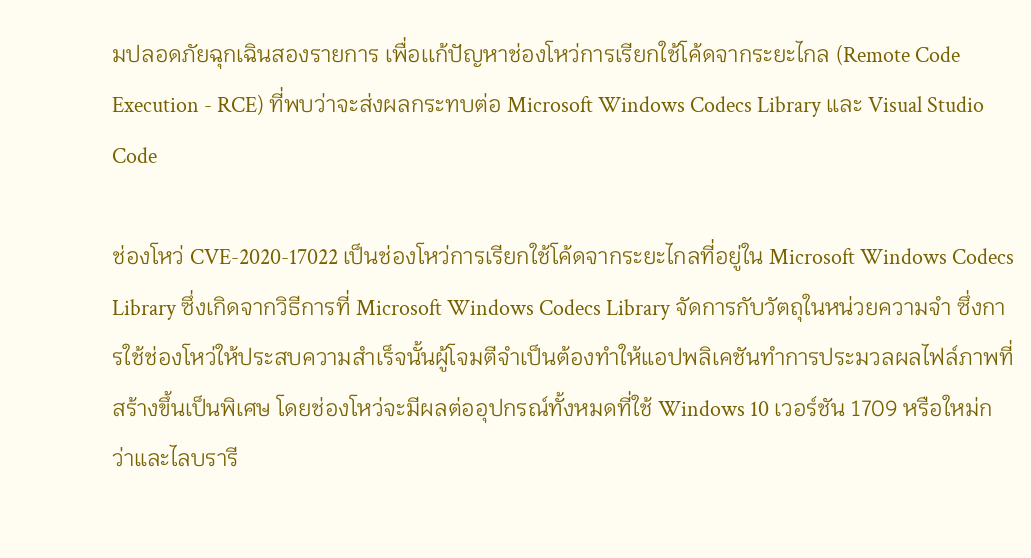มปลอดภัยฉุกเฉินสองรายการ เพื่อเเก้ปัญหาช่องโหว่การเรียกใช้โค้ดจากระยะไกล (Remote Code Execution - RCE) ที่พบว่าจะส่งผลกระทบต่อ Microsoft Windows Codecs Library และ Visual Studio Code

ช่องโหว่ CVE-2020-17022 เป็นช่องโหว่การเรียกใช้โค้ดจากระยะไกลที่อยู่ใน Microsoft Windows Codecs Library ซึ่งเกิดจากวิธีการที่ Microsoft Windows Codecs Library จัดการกับวัตถุในหน่วยความจำ ซึ่งการใช้ช่องโหว่ให้ประสบความสำเร็จนั้นผู้โจมตีจำเป็นต้องทำให้แอปพลิเคชันทำการประมวลผลไฟล์ภาพที่สร้างขึ้นเป็นพิเศษ โดยช่องโหว่จะมีผลต่ออุปกรณ์ทั้งหมดที่ใช้ Windows 10 เวอร์ชัน 1709 หรือใหม่กว่าและไลบรารี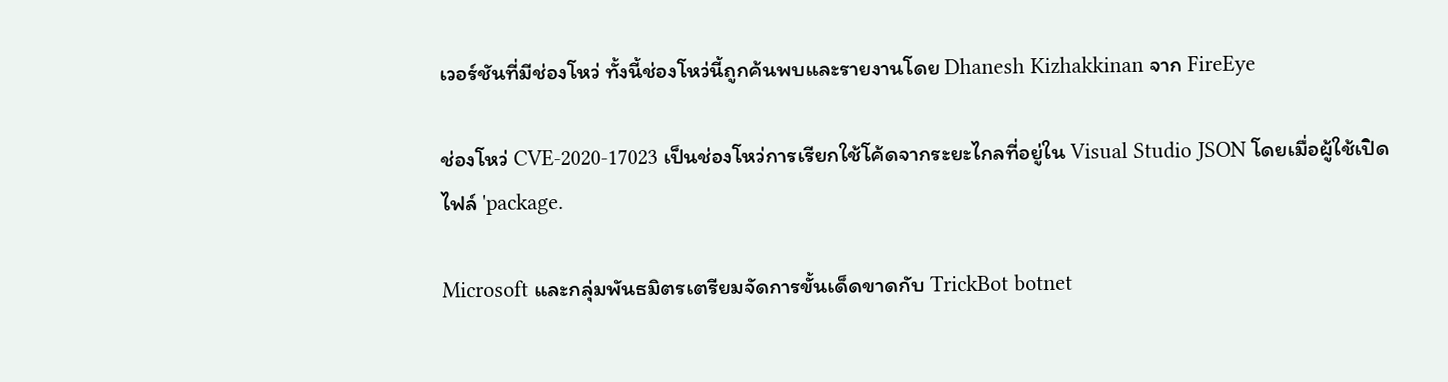เวอร์ชันที่มีช่องโหว่ ทั้งนี้ช่องโหว่นี้ถูกค้นพบและรายงานโดย Dhanesh Kizhakkinan จาก FireEye

ช่องโหว่ CVE-2020-17023 เป็นช่องโหว่การเรียกใช้โค้ดจากระยะไกลที่อยู่ใน Visual Studio JSON โดยเมื่อผู้ใช้เปิดไฟล์ 'package.

Microsoft และกลุ่มพันธมิตรเตรียมจัดการขั้นเด็ดขาดกับ TrickBot botnet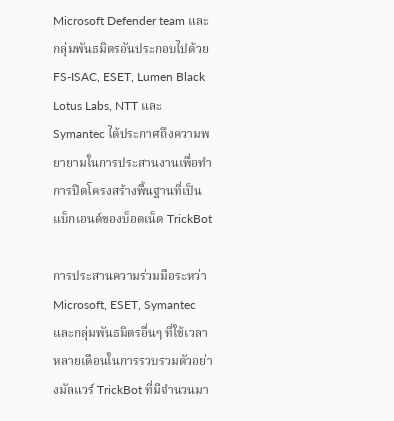Microsoft Defender team และกลุ่มพันธมิตรอันประกอบไปด้วย FS-ISAC, ESET, Lumen Black Lotus Labs, NTT และ Symantec ได้ประกาศถึงความพยายามในการประสานงานเพื่อทำการปิดโครงสร้างพื้นฐานที่เป็นแบ็กเอนด์ของบ็อตเน็ต TrickBot

การประสานความร่วมมือระหว่า Microsoft, ESET, Symantec และกลุ่มพันธมิตรอื่นๆ ที่ใช้เวลาหลายเดือนในการรวบรวมตัวอย่างมัลแวร์ TrickBot ที่มีจำนวนมา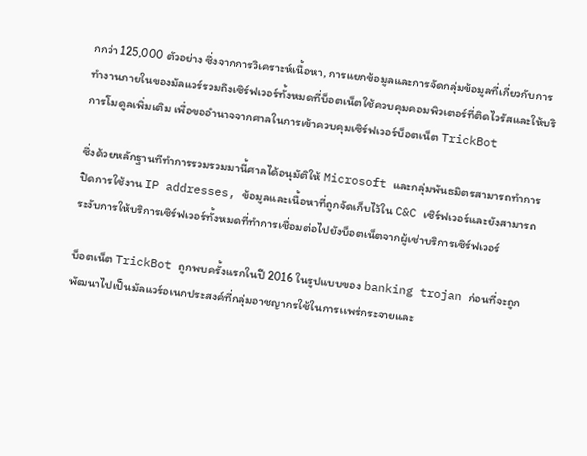กกว่า 125,000 ตัวอย่าง ซึ่งจากการวิเคราะห์เนื้อหา, การแยกข้อมูลและการจัดกลุ่มข้อมูลที่เกี่ยวกับการทำงานภายในของมัลแวร์รวมถึงเซิร์ฟเวอร์ทั้งหมดที่บ็อตเน็ตใช้ควบคุมคอมพิวเตอร์ที่ติดไวรัสและให้บริการโมดูลเพิ่มเติม เพื่อขออำนาจจากศาลในการเข้าควบคุมเซิร์ฟเวอร์บ็อตเน็ต TrickBot

ซึ่งด้วยหลักฐานทีทำการรวมรวมมานี้ศาลได้อนุมัติให้ Microsoft และกลุ่มพันธมิตรสามารถทำการปิดการใช้งาน IP addresses, ข้อมูลและเนื้อหาที่ถูกจัดเก็บไว้ใน C&C เซิร์ฟเวอร์และยังสามารถระงับการให้บริการเซิร์ฟเวอร์ทั้งหมดที่ทำการเชื่อมต่อไปยังบ็อตเน็ตจากผู้เช่าบริการเซิร์ฟเวอร์

บ็อตเน็ต TrickBot ถูกพบครั้งแรกในปี 2016 ในรูปแบบของ banking trojan ก่อนที่จะถูกพัฒนาไปเป็นมัลแวร์อเนกประสงค์ที่กลุ่มอาชญากรใช้ในการเเพร่กระจายและ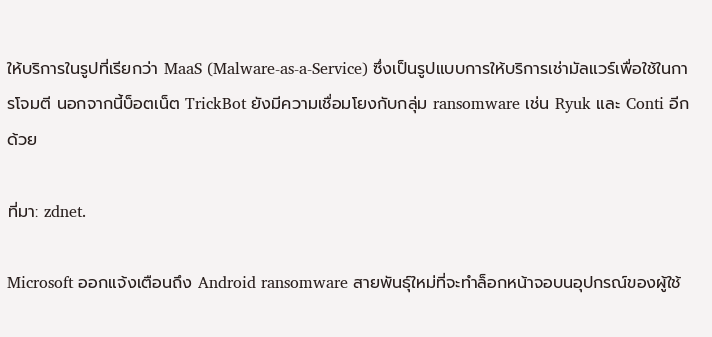ให้บริการในรูปที่เรียกว่า MaaS (Malware-as-a-Service) ซึ่งเป็นรูปแบบการให้บริการเช่ามัลแวร์เพื่อใช้ในการโจมตี นอกจากนี้บ็อตเน็ต TrickBot ยังมีความเชื่อมโยงกับกลุ่ม ransomware เช่น Ryuk และ Conti อีกด้วย

ที่มา: zdnet.

Microsoft ออกเเจ้งเตือนถึง Android ransomware สายพันธุ์ใหม่ที่จะทำล็อกหน้าจอบนอุปกรณ์ของผู้ใช้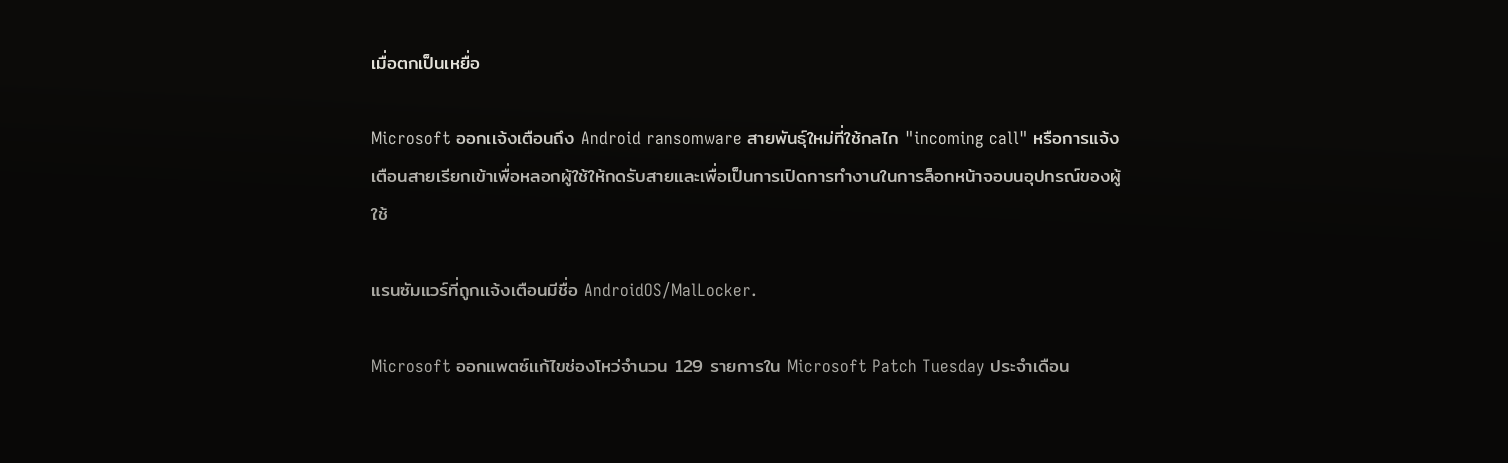เมื่อตกเป็นเหยื่อ

Microsoft ออกเเจ้งเตือนถึง Android ransomware สายพันธุ์ใหม่ที่ใช้กลไก "incoming call" หรือการแจ้งเตือนสายเรียกเข้าเพื่อหลอกผู้ใช้ให้กดรับสายและเพื่อเป็นการเปิดการทำงานในการล็อกหน้าจอบนอุปกรณ์ของผู้ใช้

แรนซัมแวร์ที่ถูกเเจ้งเตือนมีชื่อ AndroidOS/MalLocker.

Microsoft ออกแพตซ์เเก้ไขช่องโหว่จำนวน 129 รายการใน Microsoft Patch Tuesday ประจำเดือน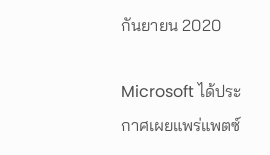กันยายน 2020

Microsoft ได้ประกาศเผยแพร่แพตซ์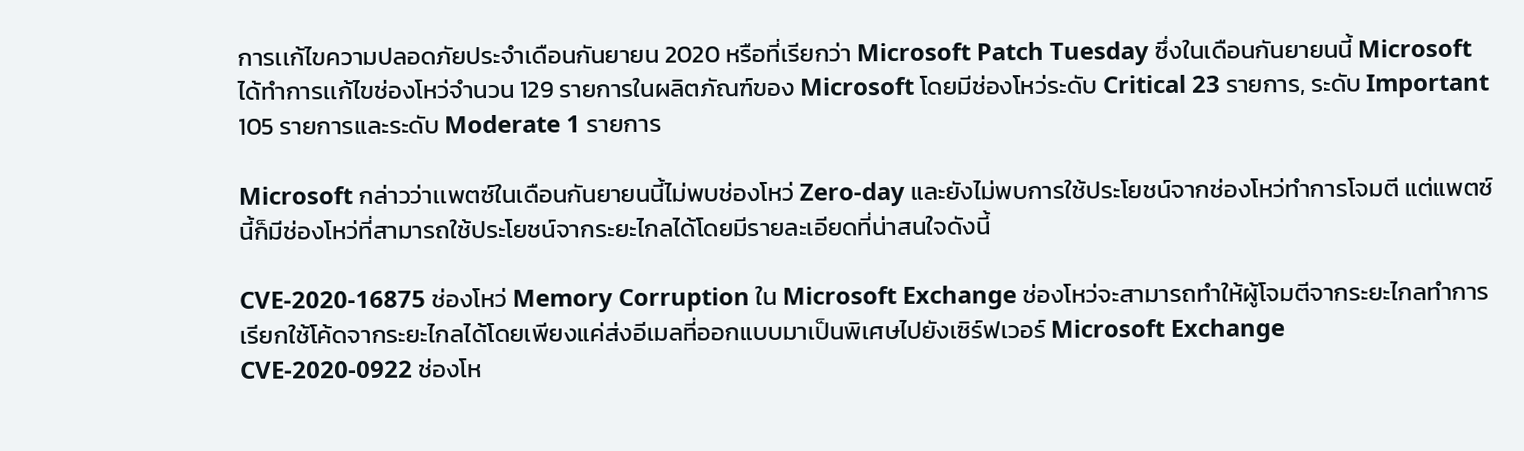การเเก้ไขความปลอดภัยประจำเดือนกันยายน 2020 หรือที่เรียกว่า Microsoft Patch Tuesday ซึ่งในเดือนกันยายนนี้ Microsoft ได้ทำการเเก้ไขช่องโหว่จำนวน 129 รายการในผลิตภัณฑ์ของ Microsoft โดยมีช่องโหว่ระดับ Critical 23 รายการ, ระดับ Important 105 รายการและระดับ Moderate 1 รายการ

Microsoft กล่าวว่าเเพตซ์ในเดือนกันยายนนี้ไม่พบช่องโหว่ Zero-day และยังไม่พบการใช้ประโยชน์จากช่องโหว่ทำการโจมตี แต่แพตซ์นี้ก็มีช่องโหว่ที่สามารถใช้ประโยชน์จากระยะไกลได้โดยมีรายละเอียดที่น่าสนใจดังนี้

CVE-2020-16875 ช่องโหว่ Memory Corruption ใน Microsoft Exchange ช่องโหว่จะสามารถทำให้ผู้โจมตีจากระยะไกลทำการเรียกใช้โค้ดจากระยะไกลได้โดยเพียงแค่ส่งอีเมลที่ออกแบบมาเป็นพิเศษไปยังเซิร์ฟเวอร์ Microsoft Exchange
CVE-2020-0922 ช่องโห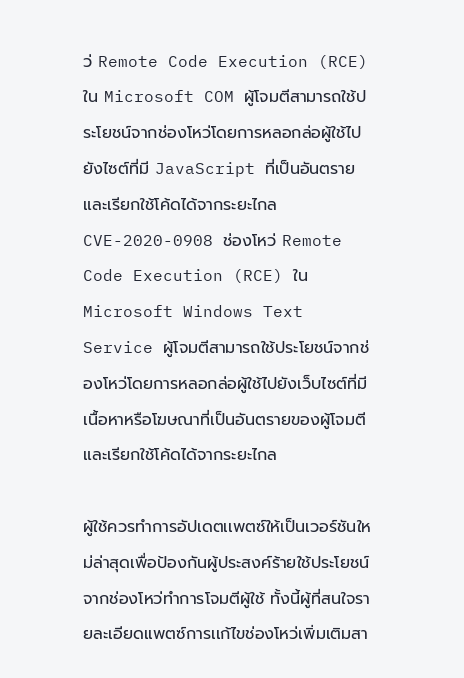ว่ Remote Code Execution (RCE) ใน Microsoft COM ผู้โจมตีสามารถใช้ประโยชน์จากช่องโหว่โดยการหลอกล่อผู้ใช้ไปยังไซต์ที่มี JavaScript ที่เป็นอันตราย และเรียกใช้โค้ดได้จากระยะไกล
CVE-2020-0908 ช่องโหว่ Remote Code Execution (RCE) ใน Microsoft Windows Text Service ผู้โจมตีสามารถใช้ประโยชน์จากช่องโหว่โดยการหลอกล่อผู้ใช้ไปยังเว็บไซต์ที่มีเนื้อหาหรือโฆษณาที่เป็นอันตรายของผู้โจมตีและเรียกใช้โค้ดได้จากระยะไกล

ผู้ใช้ควรทำการอัปเดตเเพตซ์ให้เป็นเวอร์ชันใหม่ล่าสุดเพื่อป้องกันผู้ประสงค์ร้ายใช้ประโยชน์จากช่องโหว่ทำการโจมตีผู้ใช้ ทั้งนี้ผู้ที่สนใจรายละเอียดเเพตซ์การเเก้ไขช่องโหว่เพิ่มเติมสา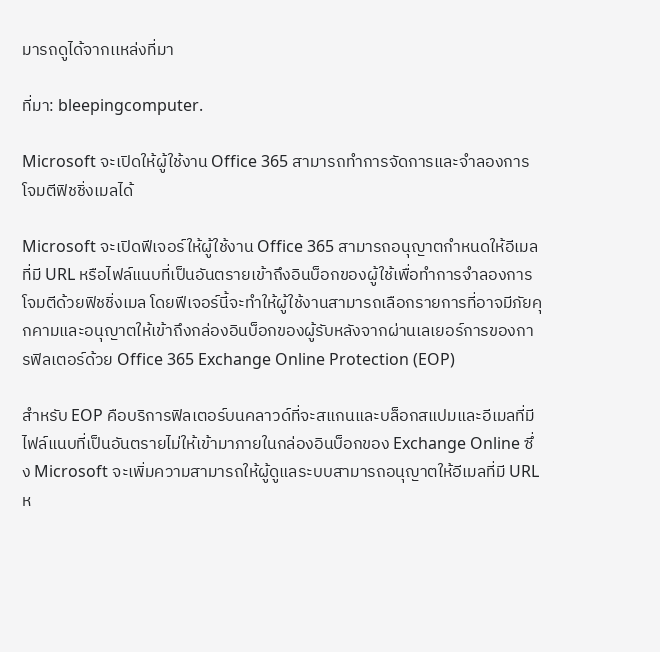มารถดูได้จากเเหล่งที่มา

ที่มา: bleepingcomputer.

Microsoft จะเปิดให้ผู้ใช้งาน Office 365 สามารถทำการจัดการและจำลองการโจมตีฟิชชิ่งเมลได้

Microsoft จะเปิดฟีเจอร์ให้ผู้ใช้งาน Office 365 สามารถอนุญาตกำหนดให้อีเมลที่มี URL หรือไฟล์แนบที่เป็นอันตรายเข้าถึงอินบ็อกของผู้ใช้เพื่อทำการจำลองการโจมตีด้วยฟิชชิ่งเมล โดยฟีเจอร์นี้จะทำให้ผู้ใช้งานสามารถเลือกรายการที่อาจมีภัยคุกคามและอนุญาตให้เข้าถึงกล่องอินบ็อกของผู้รับหลังจากผ่านเลเยอร์การของการฟิลเตอร์ด้วย Office 365 Exchange Online Protection (EOP)

สำหรับ EOP คือบริการฟิลเตอร์บนคลาวด์ที่จะสแกนและบล็อกสแปมและอีเมลที่มีไฟล์แนบที่เป็นอันตรายไม่ให้เข้ามาภายในกล่องอินบ็อกของ Exchange Online ซึ่ง Microsoft จะเพิ่มความสามารถให้ผู้ดูแลระบบสามารถอนุญาตให้อีเมลที่มี URL ห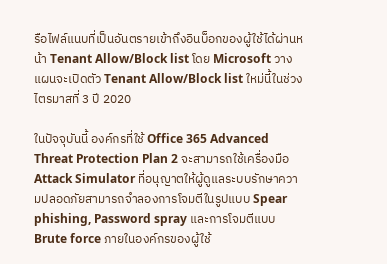รือไฟล์แนบที่เป็นอันตรายเข้าถึงอินบ็อกของผู้ใช้ได้ผ่านหน้า Tenant Allow/Block list โดย Microsoft วางแผนจะเปิดตัว Tenant Allow/Block list ใหม่นี้ในช่วงไตรมาสที่ 3 ปี 2020

ในปัจจุบันนี้ องค์กรที่ใช้ Office 365 Advanced Threat Protection Plan 2 จะสามารถใช้เครื่องมือ Attack Simulator ที่อนุญาตให้ผู้ดูแลระบบรักษาความปลอดภัยสามารถจำลองการโจมตีในรูปแบบ Spear phishing, Password spray และการโจมตีแบบ Brute force ภายในองค์กรของผู้ใช้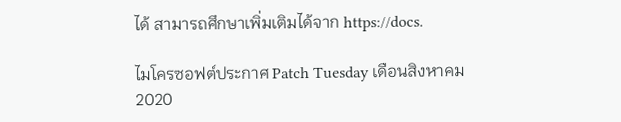ได้ สามารถศึกษาเพิ่มเติมได้จาก https://docs.

ไมโครซอฟต์ประกาศ Patch Tuesday เดือนสิงหาคม 2020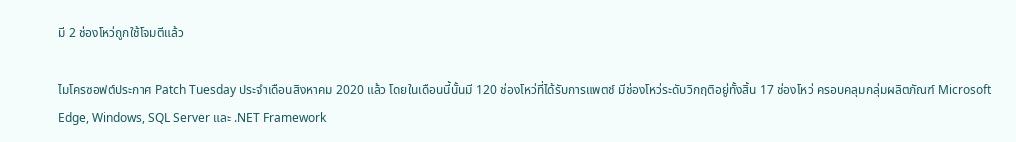มี 2 ช่องโหว่ถูกใช้โจมตีแล้ว

ไมโครซอฟต์ประกาศ Patch Tuesday ประจำเดือนสิงหาคม 2020 แล้ว โดยในเดือนนี้นั้นมี 120 ช่องโหว่ที่ได้รับการแพตช์ มีช่องโหว่ระดับวิกฤติอยู่ทั้งสิ้น 17 ช่องโหว่ ครอบคลุมกลุ่มผลิตภัณฑ์ Microsoft Edge, Windows, SQL Server และ .NET Framework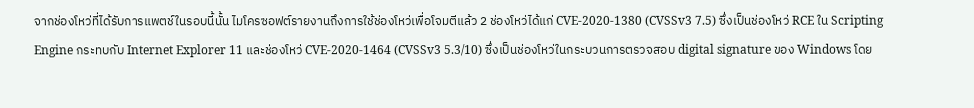จากช่องโหว่ที่ได้รับการแพตช์ในรอบนี้นั้น ไมโครซอฟต์รายงานถึงการใช้ช่องโหว่เพื่อโจมตีแล้ว 2 ช่องโหว่ได้แก่ CVE-2020-1380 (CVSSv3 7.5) ซึ่งเป็นช่องโหว่ RCE ใน Scripting Engine กระทบกับ Internet Explorer 11 และช่องโหว่ CVE-2020-1464 (CVSSv3 5.3/10) ซึ่งเป็นช่องโหว่ในกระบวนการตรวจสอบ digital signature ของ Windows โดย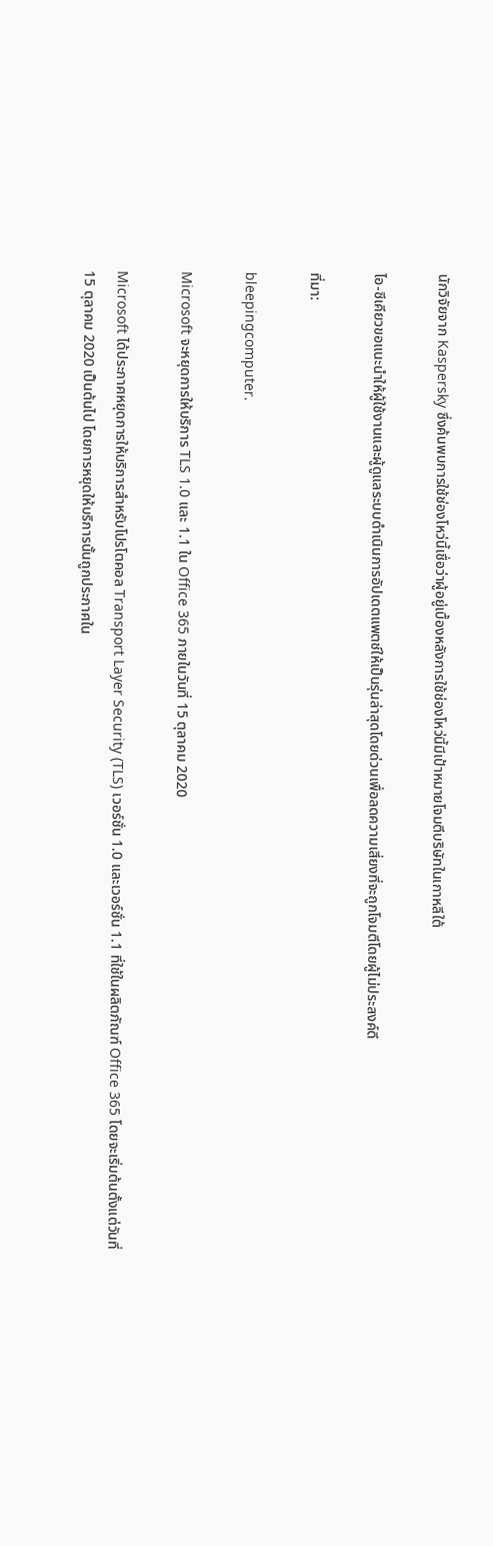นักวิจัยจาก Kaspersky ซึ่งค้นพบการใช้ช่องโหว่นี้เชื่อว่าผู้อยู่เบื้องหลังการใช้ช่องโหว่นี้มีเป้าหมายโจมตีบริษัทในเกาหลีใต้

ไอ-ซีเคียวขอแนะนำให้ผู้ใช้งานและผู้ดูแลระบบดำเนินการอัปเดตแพตช์ให้เป็นรุ่นล่าสุดโดยด่วนเพื่อลดความเสี่ยงที่จะถูกโจมตีโดยผู้ไม่ประสงค์ดี

ที่มา:

bleepingcomputer.

Microsoft จะหยุดการให้บริการ TLS 1.0 และ 1.1 ใน Office 365 ภายในวันที่ 15 ตุลาคม 2020

Microsoft ได้ประกาศหยุดการให้บริการสำหรับโปรโตคอล Transport Layer Security (TLS) เวอร์ชั่น 1.0 และเวอร์ชั่น 1.1 ที่ใช้ในผลิตภัณฑ์ Office 365 โดยจะเริ่มต้นตั้งแต่วันที่ 15 ตุลาคม 2020 เป็นต้นไป โดยการหยุดให้บริการนั้นถูกประกาศใน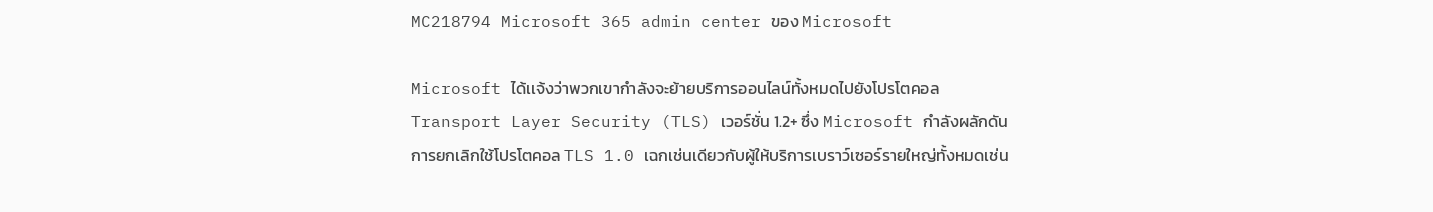MC218794 Microsoft 365 admin center ของ Microsoft

Microsoft ได้เเจ้งว่าพวกเขากำลังจะย้ายบริการออนไลน์ทั้งหมดไปยังโปรโตคอล Transport Layer Security (TLS) เวอร์ชั่น 1.2+ ซึ่ง Microsoft กำลังผลักดันการยกเลิกใช้โปรโตคอล TLS 1.0 เฉกเช่นเดียวกับผู้ให้บริการเบราว์เซอร์รายใหญ่ทั้งหมดเช่น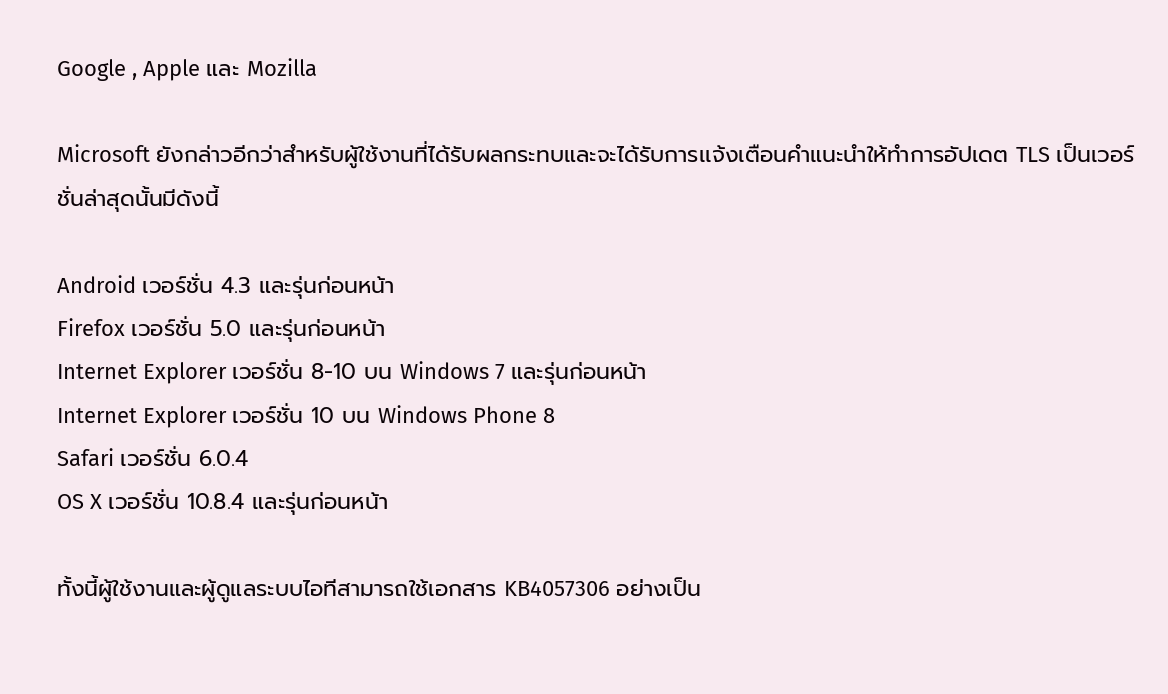Google , Apple และ Mozilla

Microsoft ยังกล่าวอีกว่าสำหรับผู้ใช้งานที่ได้รับผลกระทบและจะได้รับการเเจ้งเตือนคำแนะนำให้ทำการอัปเดต TLS เป็นเวอร์ชั่นล่าสุดนั้นมีดังนี้

Android เวอร์ชั่น 4.3 และรุ่นก่อนหน้า
Firefox เวอร์ชั่น 5.0 และรุ่นก่อนหน้า
Internet Explorer เวอร์ชั่น 8-10 บน Windows 7 และรุ่นก่อนหน้า
Internet Explorer เวอร์ชั่น 10 บน Windows Phone 8
Safari เวอร์ชั่น 6.0.4
OS X เวอร์ชั่น 10.8.4 และรุ่นก่อนหน้า

ทั้งนี้ผู้ใช้งานและผู้ดูแลระบบไอทีสามารถใช้เอกสาร KB4057306 อย่างเป็น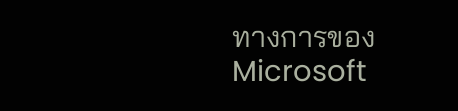ทางการของ Microsoft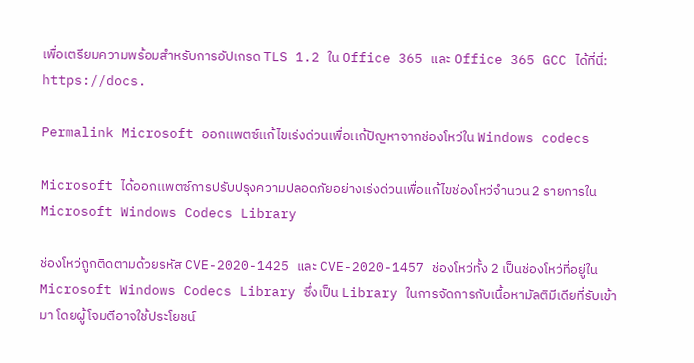เพื่อเตรียมความพร้อมสำหรับการอัปเกรด TLS 1.2 ใน Office 365 และ Office 365 GCC ได้ที่นี่: https://docs.

Permalink Microsoft ออกเเพตซ์เเก้ไขเร่งด่วนเพื่อเเก้ปัญหาจากช่องโหว่ใน Windows codecs

Microsoft ได้ออกเเพตซ์การปรับปรุงความปลอดภัยอย่างเร่งด่วนเพื่อแก้ไขช่องโหว่จำนวน 2 รายการใน Microsoft Windows Codecs Library

ช่องโหว่ถูกติดตามด้วยรหัส CVE-2020-1425 และ CVE-2020-1457 ช่องโหว่ทั้ง 2 เป็นช่องโหว่ที่อยู่ใน Microsoft Windows Codecs Library ซึ่งเป็น Library ในการจัดการกับเนื้อหามัลติมีเดียที่รับเข้ามา โดยผู้โจมตีอาจใช้ประโยชน์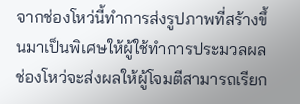จากช่องโหว่นี้ทำการส่งรูปภาพที่สร้างขึ้นมาเป็นพิเศษให้ผู้ใช้ทำการประมวลผล ช่องโหว่จะส่งผลให้ผู้โจมตีสามารถเรียก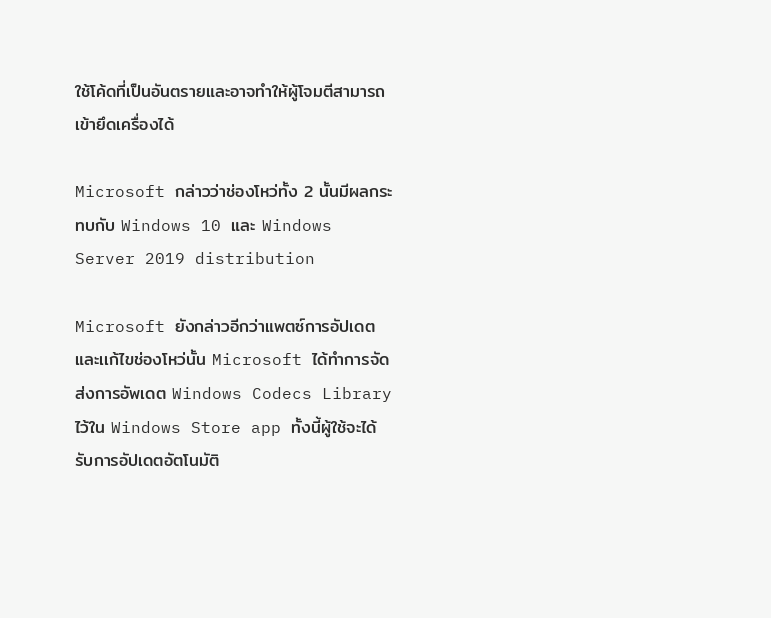ใช้โค้ดที่เป็นอันตรายและอาจทำให้ผู้โจมตีสามารถเข้ายึดเครื่องได้

Microsoft กล่าวว่าช่องโหว่ทั้ง 2 นั้นมีผลกระทบกับ Windows 10 และ Windows Server 2019 distribution

Microsoft ยังกล่าวอีกว่าแพตซ์การอัปเดตและเเก้ไขช่องโหว่นั้น Microsoft ได้ทำการจัดส่งการอัพเดต Windows Codecs Library ไว้ใน Windows Store app ทั้งนี้ผู้ใช้จะได้รับการอัปเดตอัตโนมัติ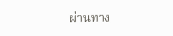ผ่านทาง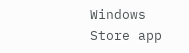Windows Store app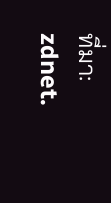ที่มา: zdnet.